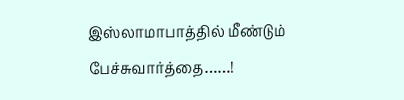இஸ்லாமாபாத்தில் மீண்டும் பேச்சுவார்த்தை……!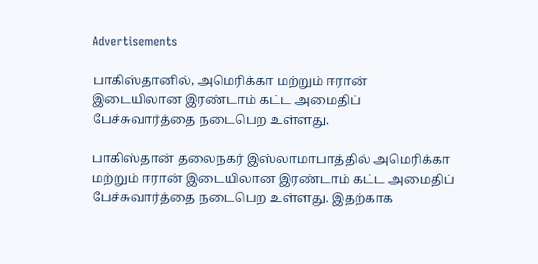Advertisements

பாகிஸ்தானில், அமெரிக்கா மற்றும் ஈரான் இடையிலான இரண்டாம் கட்ட அமைதிப் பேச்சுவார்த்தை நடைபெற உள்ளது.

பாகிஸ்தான் தலைநகர் இஸ்லாமாபாத்தில் அமெரிக்கா மற்றும் ஈரான் இடையிலான இரண்டாம் கட்ட அமைதிப் பேச்சுவார்த்தை நடைபெற உள்ளது. இதற்காக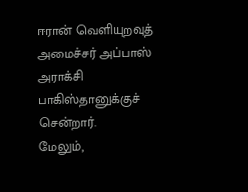ஈரான் வெளியுறவுத் அமைச்சர் அப்பாஸ் அராக்சி பாகிஸ்தானுக்குச் சென்றார்.
மேலும்,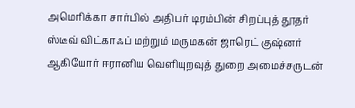அமெரிக்கா சார்பில் அதிபர் டிரம்பின் சிறப்புத் தூதர் ஸ்டீவ் விட்காஃப் மற்றும் மருமகன் ஜாரெட் குஷ்னர் ஆகியோர் ஈரானிய வெளியுறவுத் துறை அமைச்சருடன்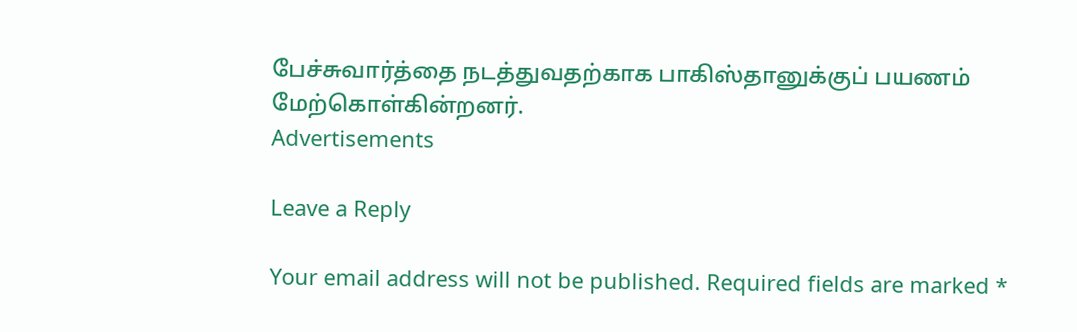பேச்சுவார்த்தை நடத்துவதற்காக பாகிஸ்தானுக்குப் பயணம் மேற்கொள்கின்றனர்.
Advertisements

Leave a Reply

Your email address will not be published. Required fields are marked *